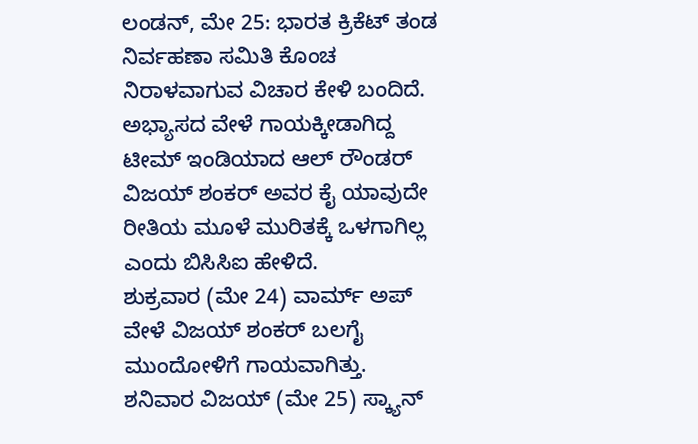ಲಂಡನ್, ಮೇ 25: ಭಾರತ ಕ್ರಿಕೆಟ್ ತಂಡ ನಿರ್ವಹಣಾ ಸಮಿತಿ ಕೊಂಚ ನಿರಾಳವಾಗುವ ವಿಚಾರ ಕೇಳಿ ಬಂದಿದೆ. ಅಭ್ಯಾಸದ ವೇಳೆ ಗಾಯಕ್ಕೀಡಾಗಿದ್ದ ಟೀಮ್ ಇಂಡಿಯಾದ ಆಲ್ ರೌಂಡರ್ ವಿಜಯ್ ಶಂಕರ್ ಅವರ ಕೈ ಯಾವುದೇ ರೀತಿಯ ಮೂಳೆ ಮುರಿತಕ್ಕೆ ಒಳಗಾಗಿಲ್ಲ ಎಂದು ಬಿಸಿಸಿಐ ಹೇಳಿದೆ.
ಶುಕ್ರವಾರ (ಮೇ 24) ವಾರ್ಮ್ ಅಪ್ ವೇಳೆ ವಿಜಯ್ ಶಂಕರ್ ಬಲಗೈ ಮುಂದೋಳಿಗೆ ಗಾಯವಾಗಿತ್ತು. ಶನಿವಾರ ವಿಜಯ್ (ಮೇ 25) ಸ್ಕ್ಯಾನ್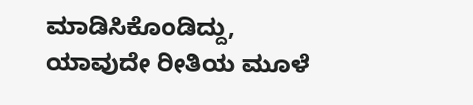ಮಾಡಿಸಿಕೊಂಡಿದ್ದು, ಯಾವುದೇ ರೀತಿಯ ಮೂಳೆ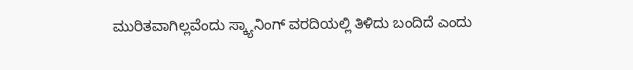ಮುರಿತವಾಗಿಲ್ಲವೆಂದು ಸ್ಕ್ಯಾನಿಂಗ್ ವರದಿಯಲ್ಲಿ ತಿಳಿದು ಬಂದಿದೆ ಎಂದು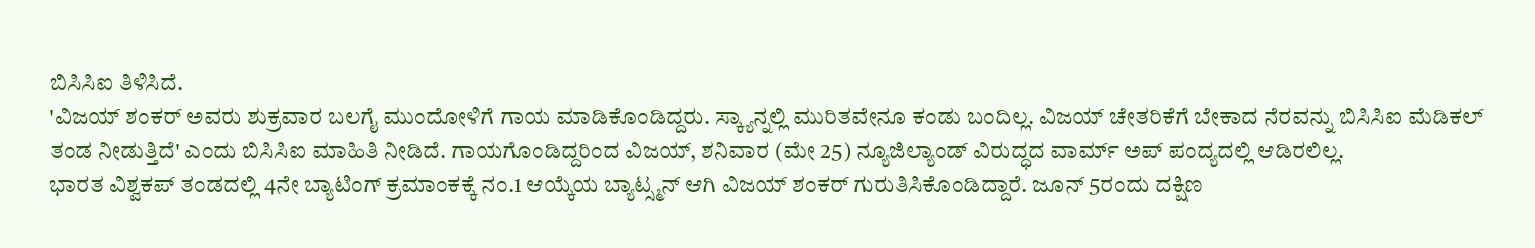ಬಿಸಿಸಿಐ ತಿಳಿಸಿದೆ.
'ವಿಜಯ್ ಶಂಕರ್ ಅವರು ಶುಕ್ರವಾರ ಬಲಗೈ ಮುಂದೋಳಿಗೆ ಗಾಯ ಮಾಡಿಕೊಂಡಿದ್ದರು. ಸ್ಕ್ಯಾನ್ನಲ್ಲಿ ಮುರಿತವೇನೂ ಕಂಡು ಬಂದಿಲ್ಲ. ವಿಜಯ್ ಚೇತರಿಕೆಗೆ ಬೇಕಾದ ನೆರವನ್ನು ಬಿಸಿಸಿಐ ಮೆಡಿಕಲ್ ತಂಡ ನೀಡುತ್ತಿದೆ' ಎಂದು ಬಿಸಿಸಿಐ ಮಾಹಿತಿ ನೀಡಿದೆ. ಗಾಯಗೊಂಡಿದ್ದರಿಂದ ವಿಜಯ್, ಶನಿವಾರ (ಮೇ 25) ನ್ಯೂಜಿಲ್ಯಾಂಡ್ ವಿರುದ್ಧದ ವಾರ್ಮ್ ಅಪ್ ಪಂದ್ಯದಲ್ಲಿ ಆಡಿರಲಿಲ್ಲ.
ಭಾರತ ವಿಶ್ವಕಪ್ ತಂಡದಲ್ಲಿ 4ನೇ ಬ್ಯಾಟಿಂಗ್ ಕ್ರಮಾಂಕಕ್ಕೆ ನಂ.1 ಆಯ್ಕೆಯ ಬ್ಯಾಟ್ಸ್ಮನ್ ಆಗಿ ವಿಜಯ್ ಶಂಕರ್ ಗುರುತಿಸಿಕೊಂಡಿದ್ದಾರೆ. ಜೂನ್ 5ರಂದು ದಕ್ಷಿಣ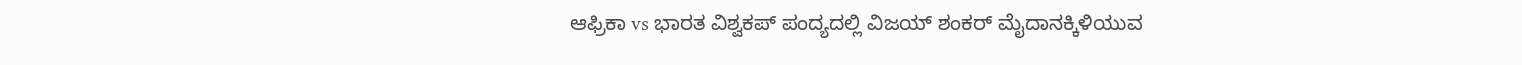ಆಫ್ರಿಕಾ vs ಭಾರತ ವಿಶ್ವಕಪ್ ಪಂದ್ಯದಲ್ಲಿ ವಿಜಯ್ ಶಂಕರ್ ಮೈದಾನಕ್ಕಿಳಿಯುವ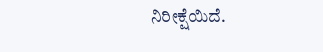ನಿರೀಕ್ಷೆಯಿದೆ.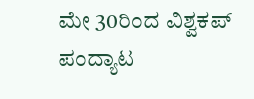ಮೇ 30ರಿಂದ ವಿಶ್ವಕಪ್ ಪಂದ್ಯಾಟ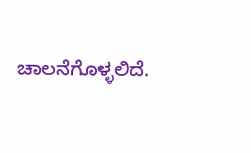ಚಾಲನೆಗೊಳ್ಳಲಿದೆ.